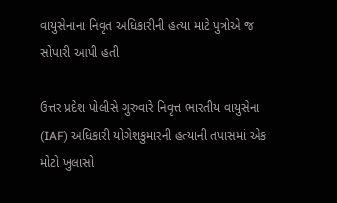વાયુસેનાના નિવૃત અધિકારીની હત્યા માટે પુત્રોએ જ સોપારી આપી હતી

ઉત્તર પ્રદેશ પોલીસે ગુરુવારે નિવૃત્ત ભારતીય વાયુસેના (IAF) અધિકારી યોગેશકુમારની હત્યાની તપાસમાં એક મોટો ખુલાસો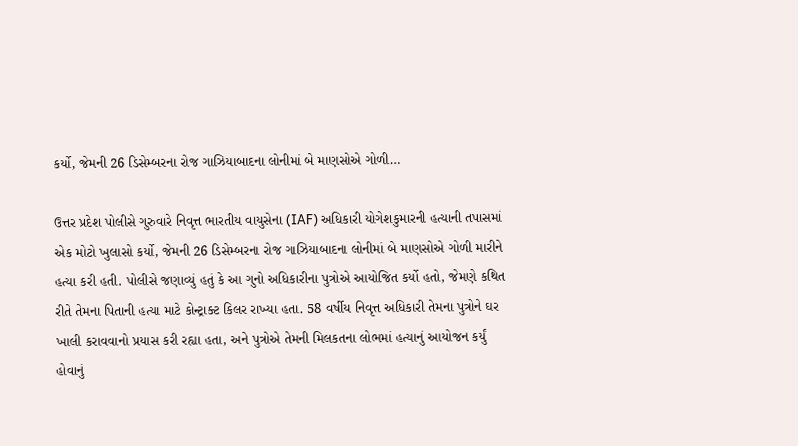કર્યો, જેમની 26 ડિસેમ્બરના રોજ ગાઝિયાબાદના લોનીમાં બે માણસોએ ગોળી…

ઉત્તર પ્રદેશ પોલીસે ગુરુવારે નિવૃત્ત ભારતીય વાયુસેના (IAF) અધિકારી યોગેશકુમારની હત્યાની તપાસમાં એક મોટો ખુલાસો કર્યો, જેમની 26 ડિસેમ્બરના રોજ ગાઝિયાબાદના લોનીમાં બે માણસોએ ગોળી મારીને હત્યા કરી હતી. પોલીસે જણાવ્યું હતું કે આ ગુનો અધિકારીના પુત્રોએ આયોજિત કર્યો હતો, જેમણે કથિત રીતે તેમના પિતાની હત્યા માટે કોન્ટ્રાક્ટ કિલર રાખ્યા હતા. 58 વર્ષીય નિવૃત્ત અધિકારી તેમના પુત્રોને ઘર ખાલી કરાવવાનો પ્રયાસ કરી રહ્યા હતા, અને પુત્રોએ તેમની મિલકતના લોભમાં હત્યાનું આયોજન કર્યું હોવાનું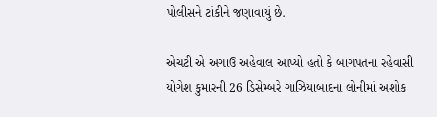પોલીસને ટાંકીને જણાવાયું છે.

એચટી એ અગાઉ અહેવાલ આપ્યો હતો કે બાગપતના રહેવાસી યોગેશ કુમારની 26 ડિસેમ્બરે ગાઝિયાબાદના લોનીમાં અશોક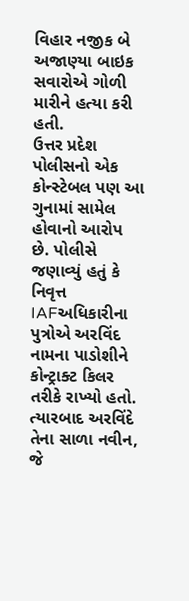વિહાર નજીક બે અજાણ્યા બાઇક સવારોએ ગોળી મારીને હત્યા કરી હતી.
ઉત્તર પ્રદેશ પોલીસનો એક કોન્સ્ટેબલ પણ આ ગુનામાં સામેલ હોવાનો આરોપ છે. પોલીસે જણાવ્યું હતું કે નિવૃત્ત IAFઅધિકારીના પુત્રોએ અરવિંદ નામના પાડોશીને કોન્ટ્રાક્ટ કિલર તરીકે રાખ્યો હતો. ત્યારબાદ અરવિંદે તેના સાળા નવીન, જે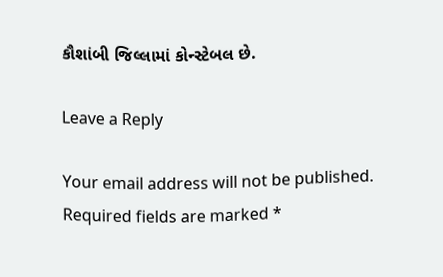કૌશાંબી જિલ્લામાં કોન્સ્ટેબલ છે.

Leave a Reply

Your email address will not be published. Required fields are marked *